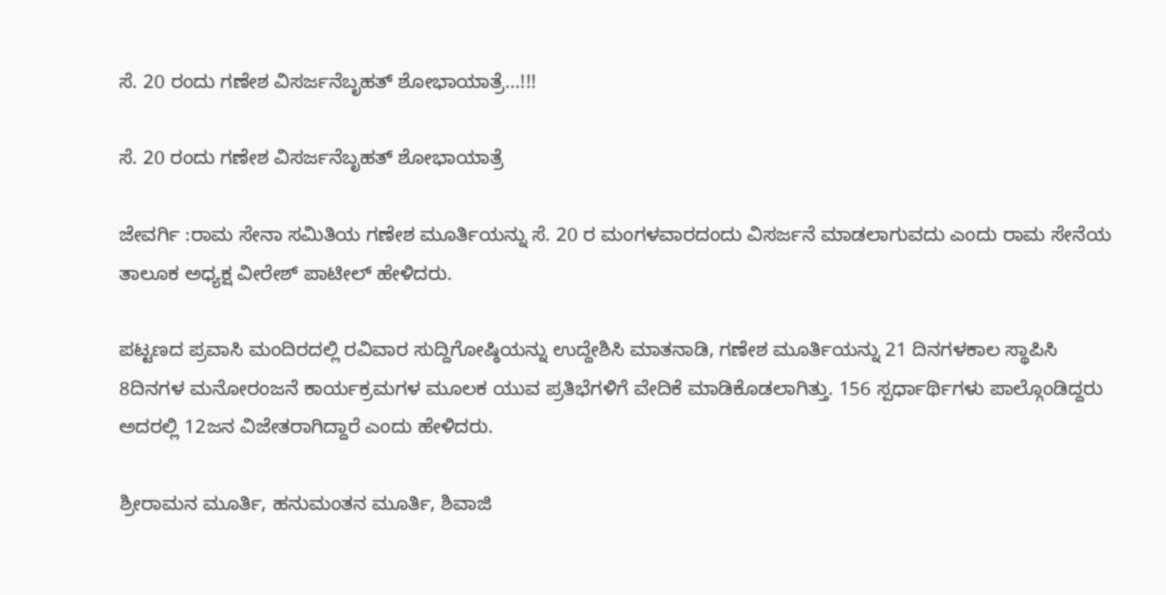ಸೆ. 20 ರಂದು ಗಣೇಶ ವಿಸರ್ಜನೆಬೃಹತ್ ಶೋಭಾಯಾತ್ರೆ…!!!

ಸೆ. 20 ರಂದು ಗಣೇಶ ವಿಸರ್ಜನೆಬೃಹತ್ ಶೋಭಾಯಾತ್ರೆ

ಜೇವರ್ಗಿ :ರಾಮ ಸೇನಾ ಸಮಿತಿಯ ಗಣೇಶ ಮೂರ್ತಿಯನ್ನು ಸೆ. 20 ರ ಮಂಗಳವಾರದಂದು ವಿಸರ್ಜನೆ ಮಾಡಲಾಗುವದು ಎಂದು ರಾಮ ಸೇನೆಯ ತಾಲೂಕ ಅಧ್ಯಕ್ಷ ವೀರೇಶ್ ಪಾಟೀಲ್ ಹೇಳಿದರು.

ಪಟ್ಟಣದ ಪ್ರವಾಸಿ ಮಂದಿರದಲ್ಲಿ ರವಿವಾರ ಸುದ್ದಿಗೋಷ್ಠಿಯನ್ನು ಉದ್ದೇಶಿಸಿ ಮಾತನಾಡಿ, ಗಣೇಶ ಮೂರ್ತಿಯನ್ನು 21 ದಿನಗಳಕಾಲ ಸ್ಥಾಪಿಸಿ 8ದಿನಗಳ ಮನೋರಂಜನೆ ಕಾರ್ಯಕ್ರಮಗಳ ಮೂಲಕ ಯುವ ಪ್ರತಿಭೆಗಳಿಗೆ ವೇದಿಕೆ ಮಾಡಿಕೊಡಲಾಗಿತ್ತು. 156 ಸ್ಪರ್ಧಾರ್ಥಿಗಳು ಪಾಲ್ಗೊಂಡಿದ್ದರು ಅದರಲ್ಲಿ 12ಜನ ವಿಜೇತರಾಗಿದ್ದಾರೆ ಎಂದು ಹೇಳಿದರು.

ಶ್ರೀರಾಮನ ಮೂರ್ತಿ, ಹನುಮಂತನ ಮೂರ್ತಿ, ಶಿವಾಜಿ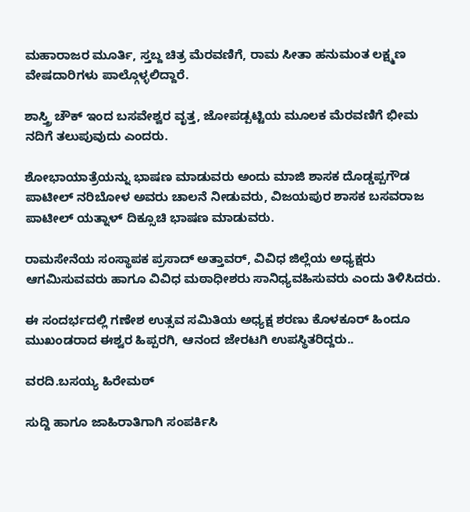ಮಹಾರಾಜರ ಮೂರ್ತಿ, ಸ್ತಬ್ದ ಚಿತ್ರ ಮೆರವಣಿಗೆ, ರಾಮ ಸೀತಾ ಹನುಮಂತ ಲಕ್ಷ್ಮಣ ವೇಷದಾರಿಗಳು ಪಾಲ್ಗೊಳ್ಳಲಿದ್ದಾರೆ.

ಶಾಸ್ತ್ರಿ ಚೌಕ್ ಇಂದ ಬಸವೇಶ್ವರ ವೃತ್ತ, ಜೋಪಡ್ಪಟ್ಟಿಯ ಮೂಲಕ ಮೆರವಣಿಗೆ ಭೀಮ ನದಿಗೆ ತಲುಪುವುದು ಎಂದರು.

ಶೋಭಾಯಾತ್ರೆಯನ್ನು ಭಾಷಣ ಮಾಡುವರು ಅಂದು ಮಾಜಿ ಶಾಸಕ ದೊಡ್ಡಪ್ಪಗೌಡ ಪಾಟೀಲ್ ನರಿಬೋಳ ಅವರು ಚಾಲನೆ ನೀಡುವರು, ವಿಜಯಪುರ ಶಾಸಕ ಬಸವರಾಜ ಪಾಟೀಲ್ ಯತ್ನಾಳ್ ದಿಕ್ಸೂಚಿ ಭಾಷಣ ಮಾಡುವರು.

ರಾಮಸೇನೆಯ ಸಂಸ್ಥಾಪಕ ಪ್ರಸಾದ್ ಅತ್ತಾವರ್, ವಿವಿಧ ಜಿಲ್ಲೆಯ ಅಧ್ಯಕ್ಷರು ಆಗಮಿಸುವವರು ಹಾಗೂ ವಿವಿಧ ಮಠಾಧೀಶರು ಸಾನಿಧ್ಯವಹಿಸುವರು ಎಂದು ತಿಳಿಸಿದರು.

ಈ ಸಂದರ್ಭದಲ್ಲಿ ಗಣೇಶ ಉತ್ಸವ ಸಮಿತಿಯ ಅಧ್ಯಕ್ಷ ಶರಣು ಕೊಳಕೂರ್ ಹಿಂದೂ ಮುಖಂಡರಾದ ಈಶ್ವರ ಹಿಪ್ಪರಗಿ, ಆನಂದ ಜೇರಟಗಿ ಉಪಸ್ಥಿತರಿದ್ದರು..

ವರದಿ.ಬಸಯ್ಯ ಹಿರೇಮಠ್

ಸುದ್ದಿ ಹಾಗೂ ಜಾಹಿರಾತಿಗಾಗಿ ಸಂಪರ್ಕಿಸಿ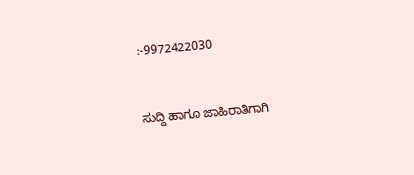:-9972422030



ಸುದ್ದಿ ಹಾಗೂ ಜಾಹಿರಾತಿಗಾಗಿ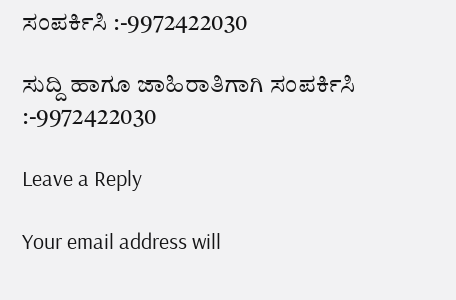ಸಂಪರ್ಕಿಸಿ :-9972422030

ಸುದ್ದಿ ಹಾಗೂ ಜಾಹಿರಾತಿಗಾಗಿ ಸಂಪರ್ಕಿಸಿ :-9972422030

Leave a Reply

Your email address will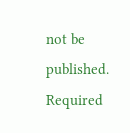not be published. Required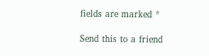fields are marked *

Send this to a friend